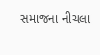સમાજના નીચલા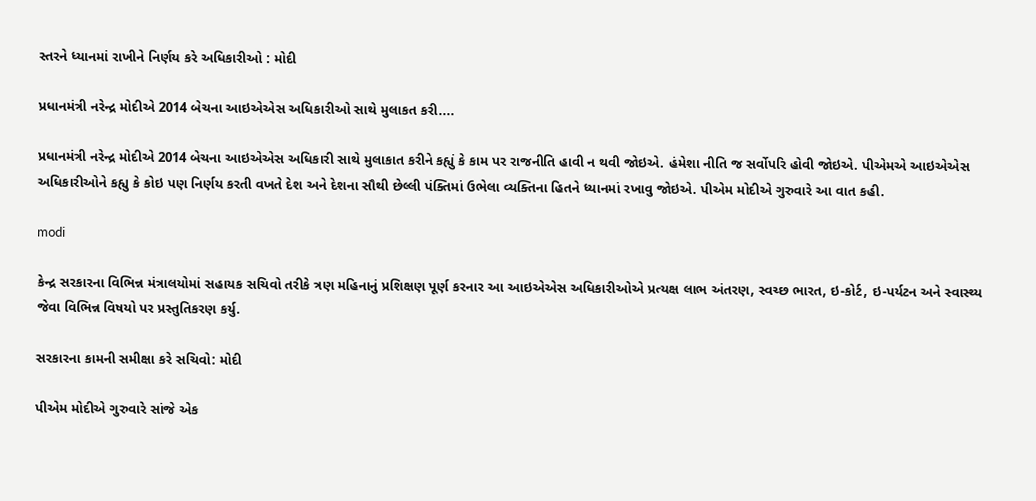સ્તરને ધ્યાનમાં રાખીને નિર્ણય કરે અધિકારીઓ : મોદી

પ્રધાનમંત્રી નરેન્દ્ર મોદીએ 2014 બેચના આઇએએસ અધિકારીઓ સાથે મુલાકત કરી....

પ્રધાનમંત્રી નરેન્દ્ર મોદીએ 2014 બેચના આઇએએસ અધિકારી સાથે મુલાકાત કરીને કહ્યું કે કામ પર રાજનીતિ હાવી ન થવી જોઇએ. હંમેશા નીતિ જ સર્વોપરિ હોવી જોઇએ. પીએમએ આઇએએસ અધિકારીઓને કહ્યુ કે કોઇ પણ નિર્ણય કરતી વખતે દેશ અને દેશના સૌથી છેલ્લી પંક્તિમાં ઉભેલા વ્યક્તિના હિતને ધ્યાનમાં રખાવુ જોઇએ. પીએમ મોદીએ ગુરુવારે આ વાત કહી.

modi

કેન્દ્ર સરકારના વિભિન્ન મંત્રાલયોમાં સહાયક સચિવો તરીકે ત્રણ મહિનાનું પ્રશિક્ષણ પૂર્ણ કરનાર આ આઇએએસ અધિકારીઓએ પ્રત્યક્ષ લાભ અંતરણ, સ્વચ્છ ભારત, ઇ-કોર્ટ, ઇ-પર્યટન અને સ્વાસ્થ્ય જેવા વિભિન્ન વિષયો પર પ્રસ્તુતિકરણ કર્યુ.

સરકારના કામની સમીક્ષા કરે સચિવો: મોદી

પીએમ મોદીએ ગુરુવારે સાંજે એક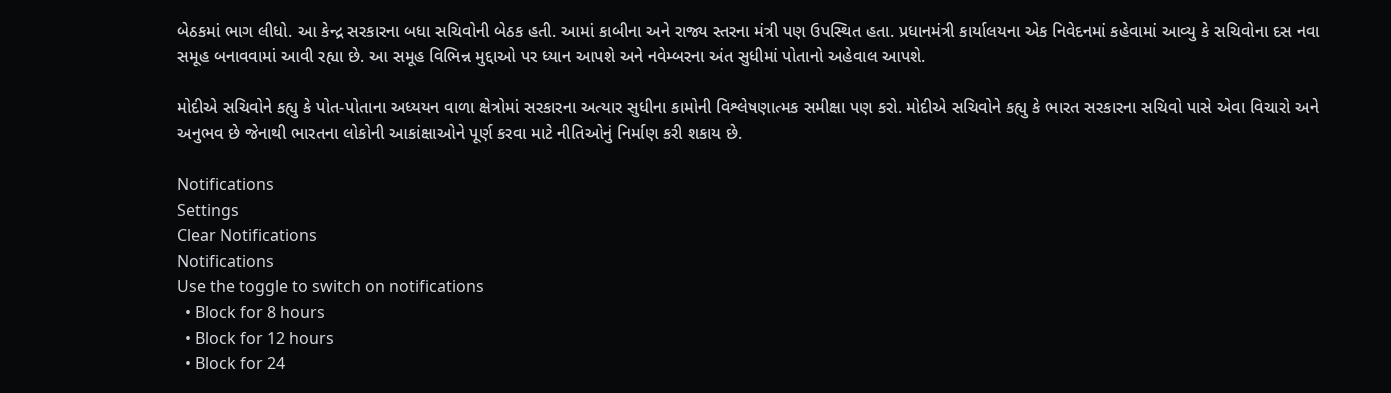બેઠકમાં ભાગ લીધો. આ કેન્દ્ર સરકારના બધા સચિવોની બેઠક હતી. આમાં કાબીના અને રાજ્ય સ્તરના મંત્રી પણ ઉપસ્થિત હતા. પ્રધાનમંત્રી કાર્યાલયના એક નિવેદનમાં કહેવામાં આવ્યુ કે સચિવોના દસ નવા સમૂહ બનાવવામાં આવી રહ્યા છે. આ સમૂહ વિભિન્ન મુદ્દાઓ પર ધ્યાન આપશે અને નવેમ્બરના અંત સુધીમાં પોતાનો અહેવાલ આપશે.

મોદીએ સચિવોને કહ્યુ કે પોત-પોતાના અધ્યયન વાળા ક્ષેત્રોમાં સરકારના અત્યાર સુધીના કામોની વિશ્લેષણાત્મક સમીક્ષા પણ કરો. મોદીએ સચિવોને કહ્યુ કે ભારત સરકારના સચિવો પાસે એવા વિચારો અને અનુભવ છે જેનાથી ભારતના લોકોની આકાંક્ષાઓને પૂર્ણ કરવા માટે નીતિઓનું નિર્માણ કરી શકાય છે.

Notifications
Settings
Clear Notifications
Notifications
Use the toggle to switch on notifications
  • Block for 8 hours
  • Block for 12 hours
  • Block for 24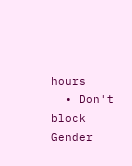hours
  • Don't block
Gender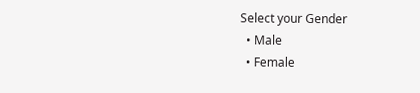Select your Gender
  • Male
  • Female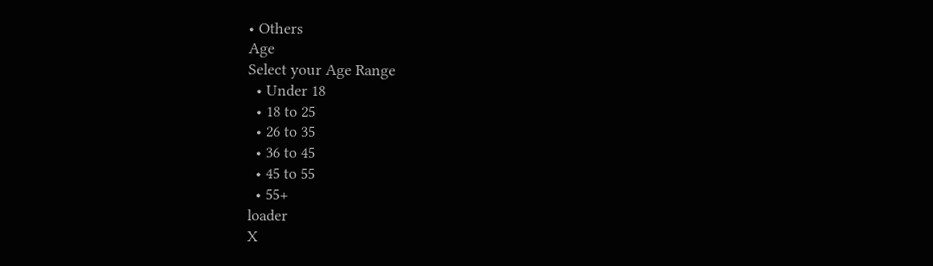• Others
Age
Select your Age Range
  • Under 18
  • 18 to 25
  • 26 to 35
  • 36 to 45
  • 45 to 55
  • 55+
loader
X